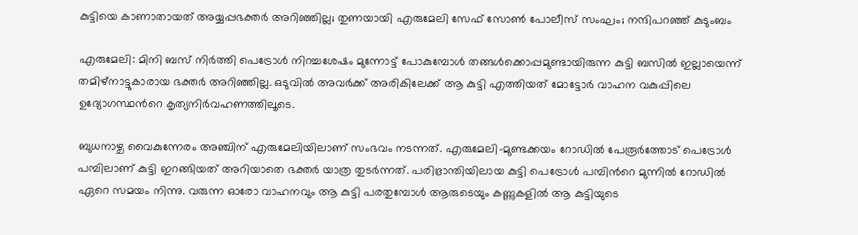കുട്ടിയെ കാണാതായത് അയ്യപ്പഭക്തർ അറിഞ്ഞില്ല; തുണയായി എരുമേലി സേഫ് സോൺ പോലീസ് സംഘം; നന്ദിപറഞ്ഞ് കുടുംബം

എരുമേലി: മിനി ബസ് നിർത്തി പെട്രോൾ നിറച്ചശേഷം മുന്നോട്ട് പോകുമ്പോൾ തങ്ങൾക്കൊപ്പമുണ്ടായിരുന്ന കുട്ടി ബസിൽ ഇല്ലായെന്ന് തമിഴ്നാട്ടുകാരായ ഭക്തർ അറിഞ്ഞില്ല. ഒടുവിൽ അവർക്ക് അരികിലേക്ക് ആ കുട്ടി എത്തിയത് മോട്ടോർ വാഹന വകുപ്പിലെ ഉദ്യോഗസ്ഥന്‍റെ കൃത്യനിർവഹണത്തിലൂടെ.

ബുധനാഴ്ച വൈകുന്നേരം അഞ്ചിന് എരുമേലിയിലാണ് സംഭവം നടന്നത്. എരുമേലി-മുണ്ടക്കയം റോഡിൽ പേരൂർത്തോട് പെട്രോൾ പമ്പിലാണ് കുട്ടി ഇറങ്ങിയത് അറിയാതെ ഭക്തർ യാത്ര തുടർന്നത്. പരിഭ്രാന്തിയിലായ കുട്ടി പെട്രോൾ പമ്പിന്‍റെ മുന്നിൽ റോഡിൽ ഏറെ സമയം നിന്നു. വരുന്ന ഓരോ വാഹനവും ആ കുട്ടി പരതുമ്പോൾ ആരുടെയും കണ്ണുകളിൽ ആ കുട്ടിയുടെ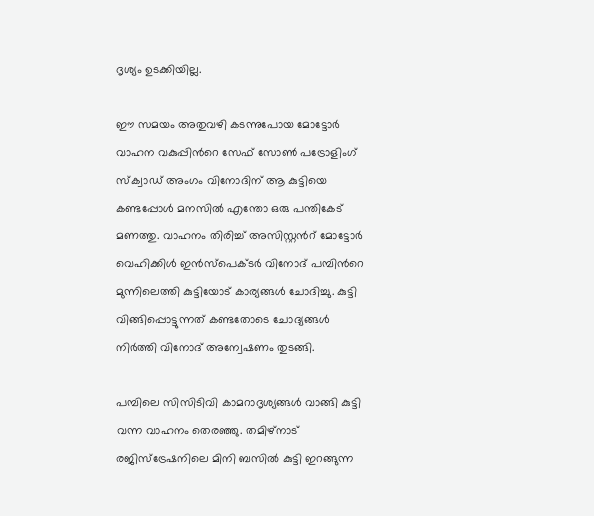ദൃശ്യം ഉടക്കിയില്ല.

ഈ സമയം അതുവഴി കടന്നുപോയ മോട്ടോർ വാഹന വകുപ്പിന്‍റെ സേഫ് സോൺ പട്രോളിംഗ് സ്‌ക്വാഡ് അംഗം വിനോദിന് ആ കുട്ടിയെ കണ്ടപ്പോൾ മനസിൽ എന്തോ ഒരു പന്തികേട് മണത്തു. വാഹനം തിരിച്ച് അസിസ്റ്റന്‍റ് മോട്ടോർ വെഹിക്കിൾ ഇൻസ്‌പെക്ടർ വിനോദ് പമ്പിന്‍റെ മുന്നിലെത്തി കുട്ടിയോട് കാര്യങ്ങൾ ചോദിച്ചു. കുട്ടി വിങ്ങിപ്പൊട്ടുന്നത് കണ്ടതോടെ ചോദ്യങ്ങൾ നിർത്തി വിനോദ് അന്വേഷണം തുടങ്ങി.

പമ്പിലെ സിസിടിവി കാമറാദൃശ്യങ്ങൾ വാങ്ങി കുട്ടി വന്ന വാഹനം തെരഞ്ഞു. തമിഴ്നാട് രജിസ്ട്രേഷനിലെ മിനി ബസിൽ കുട്ടി ഇറങ്ങുന്ന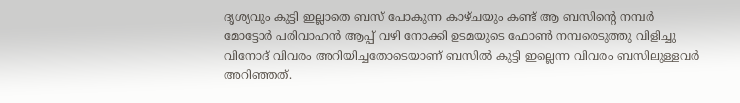ദൃശ്യവും കുട്ടി ഇല്ലാതെ ബസ് പോകുന്ന കാഴ്ചയും കണ്ട് ആ ബസിന്‍റെ നമ്പർ മോട്ടോർ പരിവാഹൻ ആപ്പ് വഴി നോക്കി ഉടമയുടെ ഫോൺ നമ്പരെടുത്തു വിളിച്ചു വിനോദ് വിവരം അറിയിച്ചതോടെയാണ് ബസിൽ കുട്ടി ഇല്ലെന്ന വിവരം ബസിലുള്ളവർ അറിഞ്ഞത്.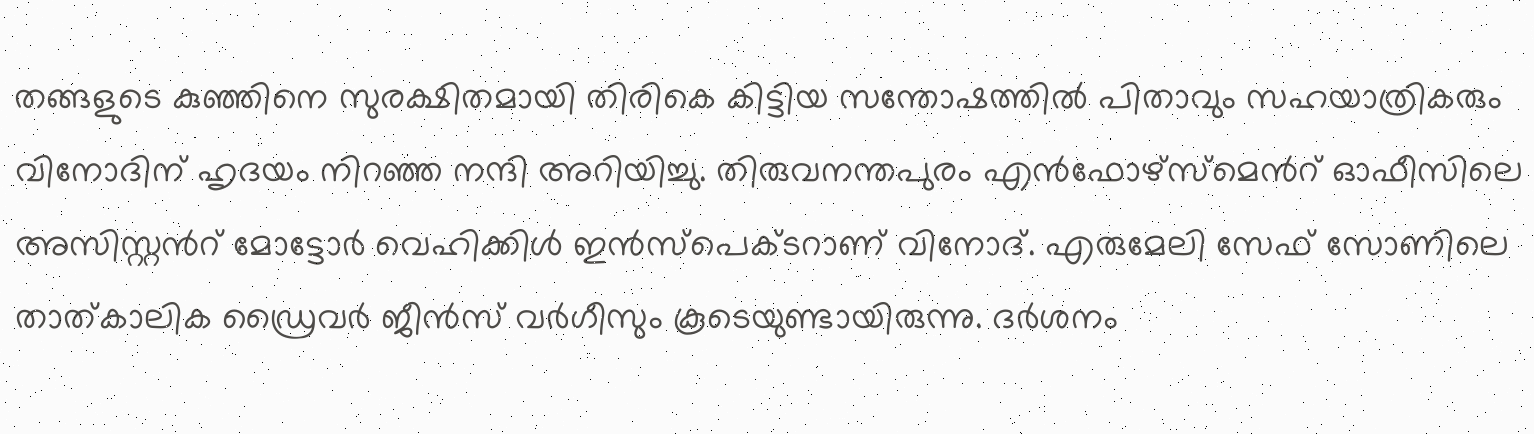തങ്ങളുടെ കുഞ്ഞിനെ സുരക്ഷിതമായി തിരികെ കിട്ടിയ സന്തോഷത്തിൽ പിതാവും സഹയാത്രികരും വിനോദിന് ഹൃദയം നിറഞ്ഞ നന്ദി അറിയിച്ചു. തിരുവനന്തപുരം എൻഫോഴ്സ്മെന്‍റ് ഓഫീസിലെ അസിസ്റ്റന്‍റ് മോട്ടോർ വെഹിക്കിൾ ഇൻസ്‌പെക്‌ടറാണ് വിനോദ്. എരുമേലി സേഫ് സോണിലെ താത്കാലിക ഡ്രൈവർ ജീൻസ് വർഗീസും കൂടെയുണ്ടായിരുന്നു. ദർശനം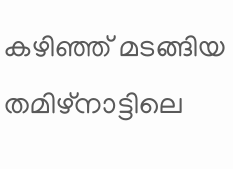കഴിഞ്ഞ് മടങ്ങിയ തമിഴ്നാട്ടിലെ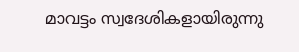മാവട്ടം സ്വദേശികളായിരുന്നു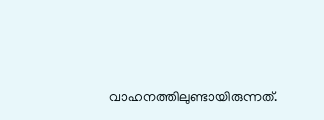വാഹനത്തിലുണ്ടായിരുന്നത്.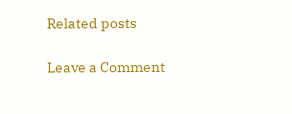Related posts

Leave a Comment